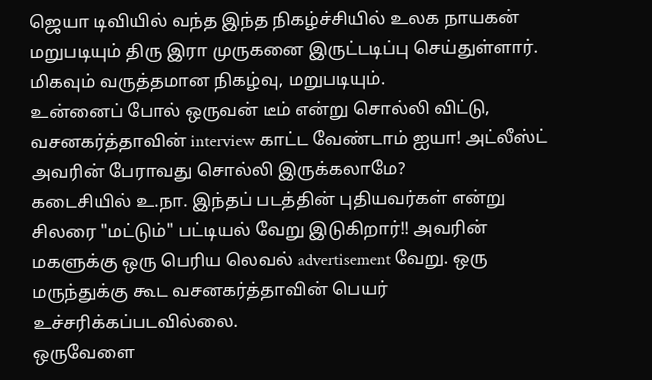ஜெயா டிவியில் வந்த இந்த நிகழ்ச்சியில் உலக நாயகன் மறுபடியும் திரு இரா முருகனை இருட்டடிப்பு செய்துள்ளார். மிகவும் வருத்தமான நிகழ்வு, மறுபடியும்.
உன்னைப் போல் ஒருவன் டீம் என்று சொல்லி விட்டு, வசனகர்த்தாவின் interview காட்ட வேண்டாம் ஐயா! அட்லீஸ்ட் அவரின் பேராவது சொல்லி இருக்கலாமே?
கடைசியில் உ.நா. இந்தப் படத்தின் புதியவர்கள் என்று சிலரை "மட்டும்" பட்டியல் வேறு இடுகிறார்!! அவரின் மகளுக்கு ஒரு பெரிய லெவல் advertisement வேறு. ஒரு மருந்துக்கு கூட வசனகர்த்தாவின் பெயர் உச்சரிக்கப்படவில்லை.
ஒருவேளை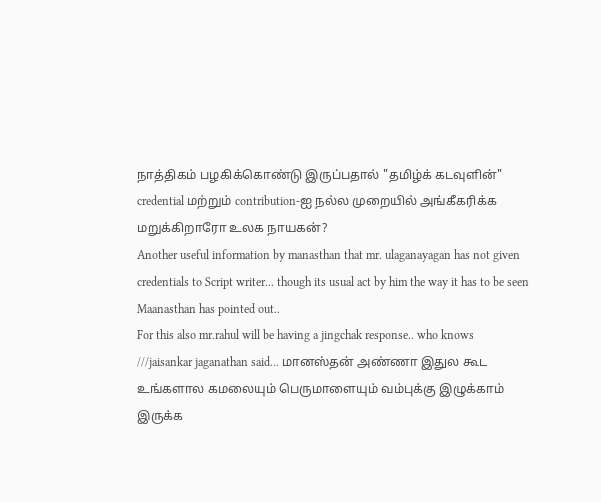நாத்திகம் பழகிக்கொண்டு இருப்பதால் "தமிழ்க் கடவுளின்" credential மற்றும் contribution-ஐ நல்ல முறையில் அங்கீகரிக்க மறுக்கிறாரோ உலக நாயகன்?
Another useful information by manasthan that mr. ulaganayagan has not given credentials to Script writer... though its usual act by him the way it has to be seen Maanasthan has pointed out..
For this also mr.rahul will be having a jingchak response.. who knows
///jaisankar jaganathan said... மானஸ்தன் அண்ணா இதுல கூட உங்களால கமலையும் பெருமாளையும் வம்புக்கு இழுக்காம் இருக்க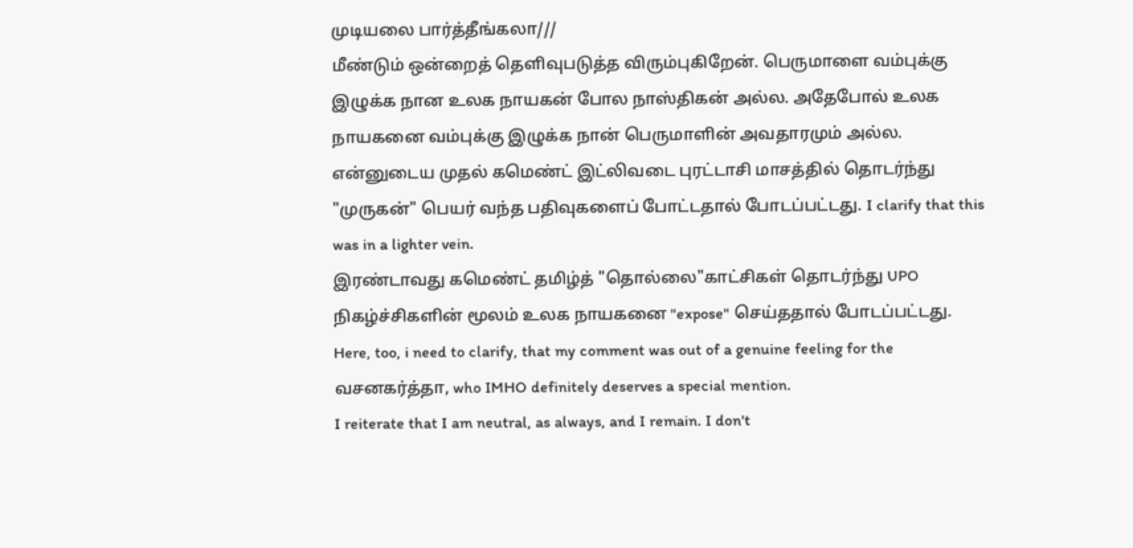முடியலை பார்த்தீங்கலா///
மீண்டும் ஒன்றைத் தெளிவுபடுத்த விரும்புகிறேன். பெருமாளை வம்புக்கு இழுக்க நான உலக நாயகன் போல நாஸ்திகன் அல்ல. அதேபோல் உலக நாயகனை வம்புக்கு இழுக்க நான் பெருமாளின் அவதாரமும் அல்ல.
என்னுடைய முதல் கமெண்ட் இட்லிவடை புரட்டாசி மாசத்தில் தொடர்ந்து "முருகன்" பெயர் வந்த பதிவுகளைப் போட்டதால் போடப்பட்டது. I clarify that this was in a lighter vein.
இரண்டாவது கமெண்ட் தமிழ்த் "தொல்லை"காட்சிகள் தொடர்ந்து UPO நிகழ்ச்சிகளின் மூலம் உலக நாயகனை "expose" செய்ததால் போடப்பட்டது. Here, too, i need to clarify, that my comment was out of a genuine feeling for the வசனகர்த்தா, who IMHO definitely deserves a special mention.
I reiterate that I am neutral, as always, and I remain. I don't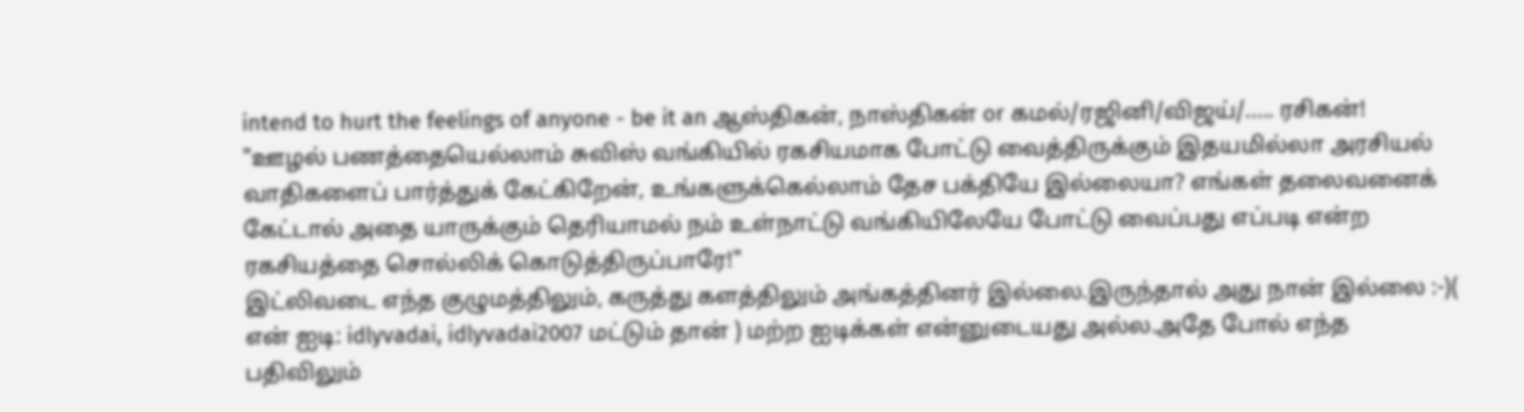intend to hurt the feelings of anyone - be it an ஆஸ்திகன், நாஸ்திகன் or கமல்/ரஜினி/விஜய்/..... ரசிகன்!
"ஊழல் பணத்தையெல்லாம் சுவிஸ் வங்கியில் ரகசியமாக போட்டு வைத்திருக்கும் இதயமில்லா அரசியல் வாதிகளைப் பார்த்துக் கேட்கிறேன், உங்களுக்கெல்லாம் தேச பக்தியே இல்லையா? எங்கள் தலைவனைக் கேட்டால் அதை யாருக்கும் தெரியாமல் நம் உள்நாட்டு வங்கியிலேயே போட்டு வைப்பது எப்படி என்ற ரகசியத்தை சொல்லிக் கொடுத்திருப்பாரே!"
இட்லிவடை எந்த குழுமத்திலும், கருத்து களத்திலும் அங்கத்தினர் இல்லை.இருந்தால் அது நான் இல்லை :-)( என் ஐடி: idlyvadai, idlyvadai2007 மட்டும் தான் ) மற்ற ஐடிக்கள் என்னுடையது அல்ல.அதே போல் எந்த பதிவிலும்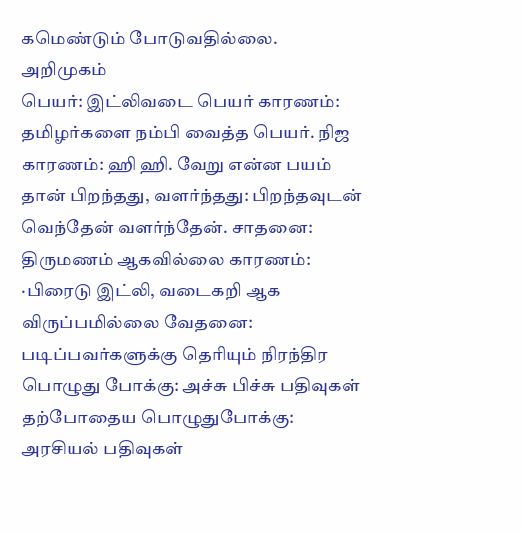கமெண்டும் போடுவதில்லை.
அறிமுகம்
பெயர்: இட்லிவடை பெயர் காரணம்: தமிழர்களை நம்பி வைத்த பெயர். நிஜ காரணம்: ஹி ஹி. வேறு என்ன பயம் தான் பிறந்தது, வளர்ந்தது: பிறந்தவுடன் வெந்தேன் வளர்ந்தேன். சாதனை: திருமணம் ஆகவில்லை காரணம்: ·பிரைடு இட்லி, வடைகறி ஆக விருப்பமில்லை வேதனை: படிப்பவர்களுக்கு தெரியும் நிரந்திர பொழுது போக்கு: அச்சு பிச்சு பதிவுகள் தற்போதைய பொழுதுபோக்கு: அரசியல் பதிவுகள்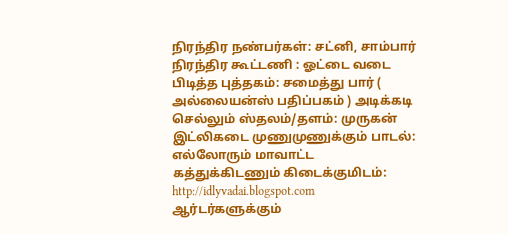நிரந்திர நண்பர்கள்: சட்னி, சாம்பார் நிரந்திர கூட்டணி : ஓட்டை வடை பிடித்த புத்தகம்: சமைத்து பார் ( அல்லையன்ஸ் பதிப்பகம் ) அடிக்கடி செல்லும் ஸ்தலம்/தளம்: முருகன் இட்லிகடை முணுமுணுக்கும் பாடல்: எல்லோரும் மாவாட்ட கத்துக்கிடணும் கிடைக்குமிடம்: http://idlyvadai.blogspot.com ஆர்டர்களுக்கும்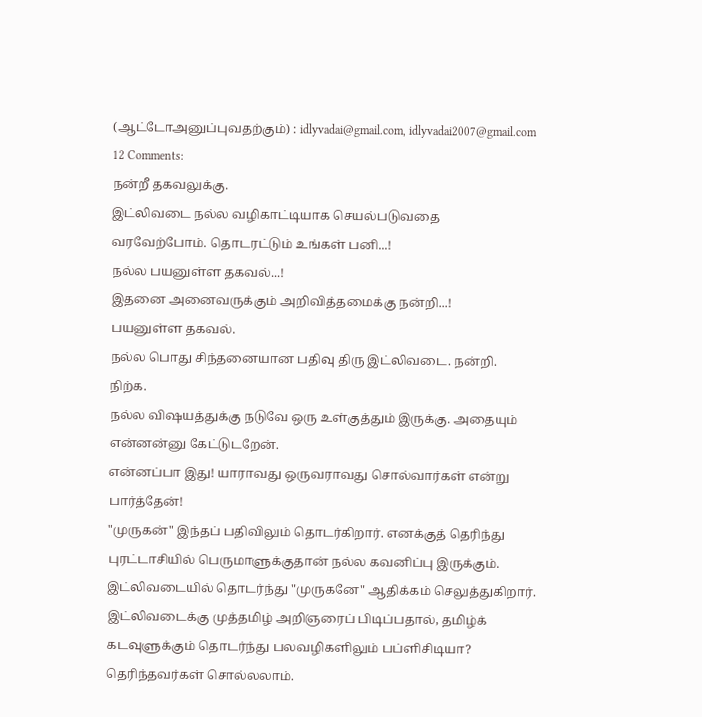(ஆட்டோஅனுப்புவதற்கும்) : idlyvadai@gmail.com, idlyvadai2007@gmail.com
12 Comments:
நன்றீ தகவலுக்கு.
இட்லிவடை நல்ல வழிகாட்டியாக செயல்படுவதை
வரவேற்போம். தொடரட்டும் உங்கள் பனி...!
நல்ல பயனுள்ள தகவல்...!
இதனை அனைவருக்கும் அறிவித்தமைக்கு நன்றி...!
பயனுள்ள தகவல்.
நல்ல பொது சிந்தனையான பதிவு திரு இட்லிவடை. நன்றி.
நிற்க.
நல்ல விஷயத்துக்கு நடுவே ஒரு உள்குத்தும் இருக்கு. அதையும் என்னன்னு கேட்டுடறேன்.
என்னப்பா இது! யாராவது ஒருவராவது சொல்வார்கள் என்று பார்த்தேன்!
"முருகன்" இந்தப் பதிவிலும் தொடர்கிறார். எனக்குத் தெரிந்து புரட்டாசியில் பெருமாளுக்குதான் நல்ல கவனிப்பு இருக்கும்.
இட்லிவடையில் தொடர்ந்து "முருகனே" ஆதிக்கம் செலுத்துகிறார்.
இட்லிவடைக்கு முத்தமிழ் அறிஞரைப் பிடிப்பதால், தமிழ்க் கடவுளுக்கும் தொடர்ந்து பலவழிகளிலும் பப்ளிசிடியா? தெரிந்தவர்கள் சொல்லலாம்.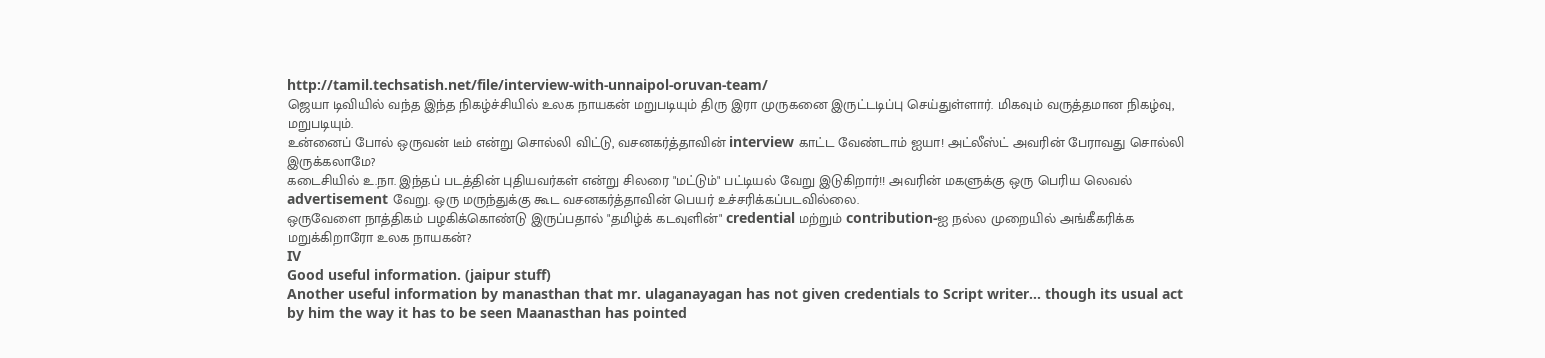http://tamil.techsatish.net/file/interview-with-unnaipol-oruvan-team/
ஜெயா டிவியில் வந்த இந்த நிகழ்ச்சியில் உலக நாயகன் மறுபடியும் திரு இரா முருகனை இருட்டடிப்பு செய்துள்ளார். மிகவும் வருத்தமான நிகழ்வு, மறுபடியும்.
உன்னைப் போல் ஒருவன் டீம் என்று சொல்லி விட்டு, வசனகர்த்தாவின் interview காட்ட வேண்டாம் ஐயா! அட்லீஸ்ட் அவரின் பேராவது சொல்லி இருக்கலாமே?
கடைசியில் உ.நா. இந்தப் படத்தின் புதியவர்கள் என்று சிலரை "மட்டும்" பட்டியல் வேறு இடுகிறார்!! அவரின் மகளுக்கு ஒரு பெரிய லெவல் advertisement வேறு. ஒரு மருந்துக்கு கூட வசனகர்த்தாவின் பெயர் உச்சரிக்கப்படவில்லை.
ஒருவேளை நாத்திகம் பழகிக்கொண்டு இருப்பதால் "தமிழ்க் கடவுளின்" credential மற்றும் contribution-ஐ நல்ல முறையில் அங்கீகரிக்க மறுக்கிறாரோ உலக நாயகன்?
IV
Good useful information. (jaipur stuff)
Another useful information by manasthan that mr. ulaganayagan has not given credentials to Script writer... though its usual act by him the way it has to be seen Maanasthan has pointed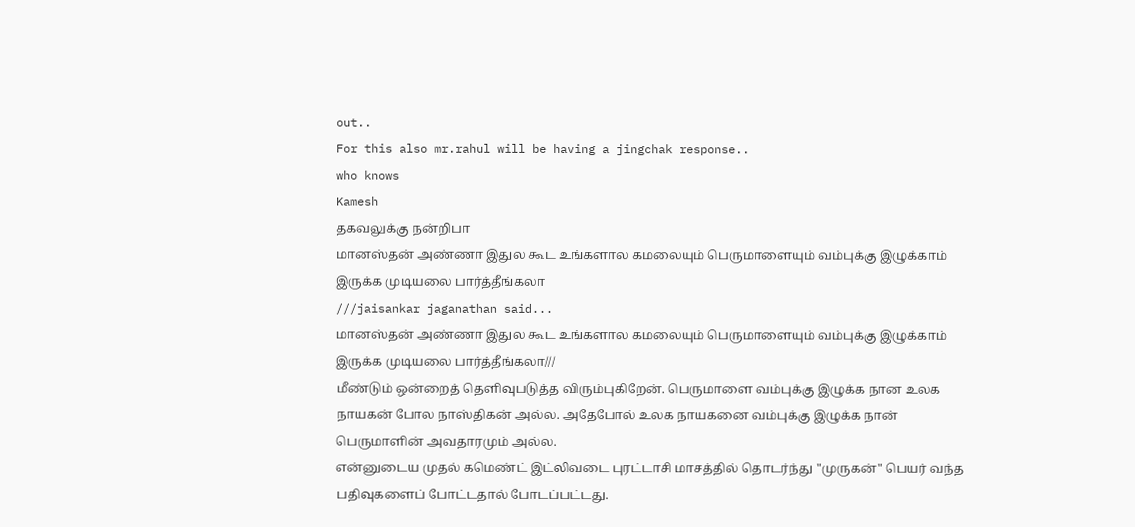out..
For this also mr.rahul will be having a jingchak response..
who knows
Kamesh
தகவலுக்கு நன்றிபா
மானஸ்தன் அண்ணா இதுல கூட உங்களால கமலையும் பெருமாளையும் வம்புக்கு இழுக்காம் இருக்க முடியலை பார்த்தீங்கலா
///jaisankar jaganathan said...
மானஸ்தன் அண்ணா இதுல கூட உங்களால கமலையும் பெருமாளையும் வம்புக்கு இழுக்காம் இருக்க முடியலை பார்த்தீங்கலா///
மீண்டும் ஒன்றைத் தெளிவுபடுத்த விரும்புகிறேன். பெருமாளை வம்புக்கு இழுக்க நான உலக நாயகன் போல நாஸ்திகன் அல்ல. அதேபோல் உலக நாயகனை வம்புக்கு இழுக்க நான் பெருமாளின் அவதாரமும் அல்ல.
என்னுடைய முதல் கமெண்ட் இட்லிவடை புரட்டாசி மாசத்தில் தொடர்ந்து "முருகன்" பெயர் வந்த பதிவுகளைப் போட்டதால் போடப்பட்டது.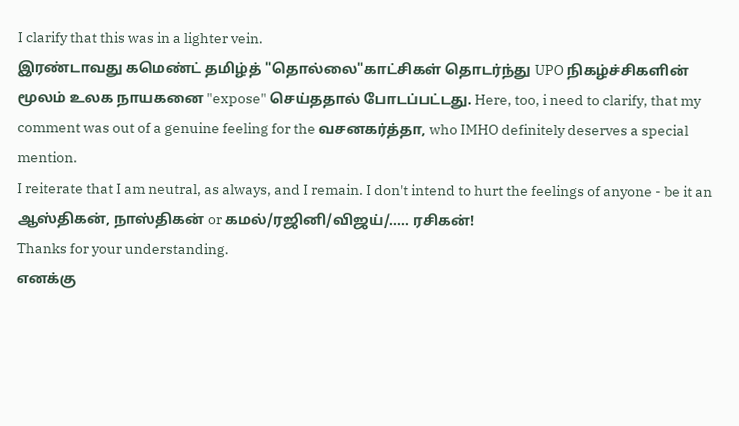I clarify that this was in a lighter vein.
இரண்டாவது கமெண்ட் தமிழ்த் "தொல்லை"காட்சிகள் தொடர்ந்து UPO நிகழ்ச்சிகளின் மூலம் உலக நாயகனை "expose" செய்ததால் போடப்பட்டது. Here, too, i need to clarify, that my comment was out of a genuine feeling for the வசனகர்த்தா, who IMHO definitely deserves a special mention.
I reiterate that I am neutral, as always, and I remain. I don't intend to hurt the feelings of anyone - be it an ஆஸ்திகன், நாஸ்திகன் or கமல்/ரஜினி/விஜய்/..... ரசிகன்!
Thanks for your understanding.
எனக்கு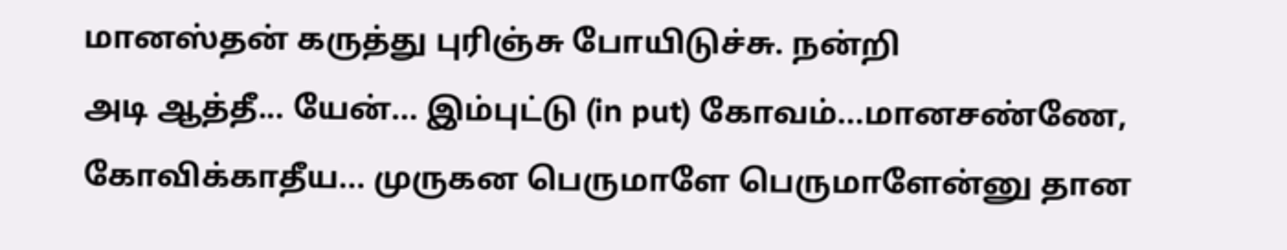மானஸ்தன் கருத்து புரிஞ்சு போயிடுச்சு. நன்றி
அடி ஆத்தீ... யேன்... இம்புட்டு (in put) கோவம்...மானசண்ணே, கோவிக்காதீய... முருகன பெருமாளே பெருமாளேன்னு தான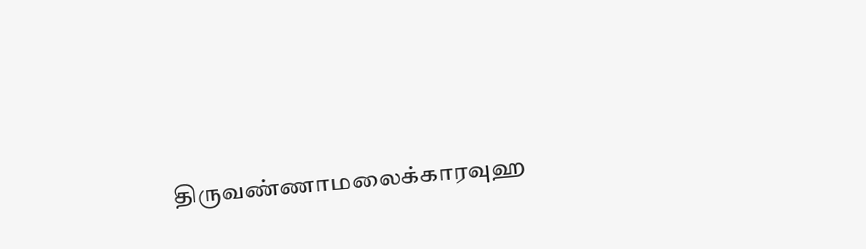திருவண்ணாமலைக்காரவுஹ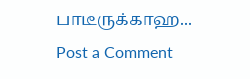பாடீருக்காஹ...
Post a Comment